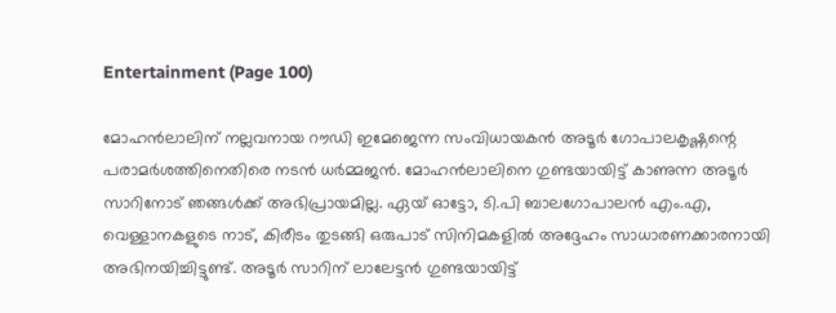Entertainment (Page 100)

മോഹന്‍ലാലിന് നല്ലവനായ റൗഡി ഇമേജെന്ന സംവിധായകന്‍ അടൂര്‍ ഗോപാലകൃഷ്ണന്റെ പരാമര്‍ശത്തിനെതിരെ നടന്‍ ധര്‍മ്മജന്‍. മോഹന്‍ലാലിനെ ഗുണ്ടയായിട്ട് കാണുന്ന അടൂര്‍ സാറിനോട് ഞങ്ങള്‍ക്ക് അഭിപ്രായമില്ല. ഏയ് ഓട്ടോ, ടി.പി ബാലഗോപാലന്‍ എം.എ, വെള്ളാനകളുടെ നാട്, കിരീടം തുടങ്ങി ഒരുപാട് സിനിമകളില്‍ അദ്ദേഹം സാധാരണക്കാരനായി അഭിനയിച്ചിട്ടുണ്ട്. അടൂര്‍ സാറിന് ലാലേട്ടന്‍ ഗുണ്ടയായിട്ട്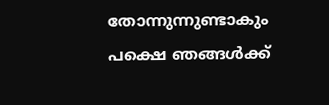തോന്നുന്നുണ്ടാകും പക്ഷെ ഞങ്ങള്‍ക്ക്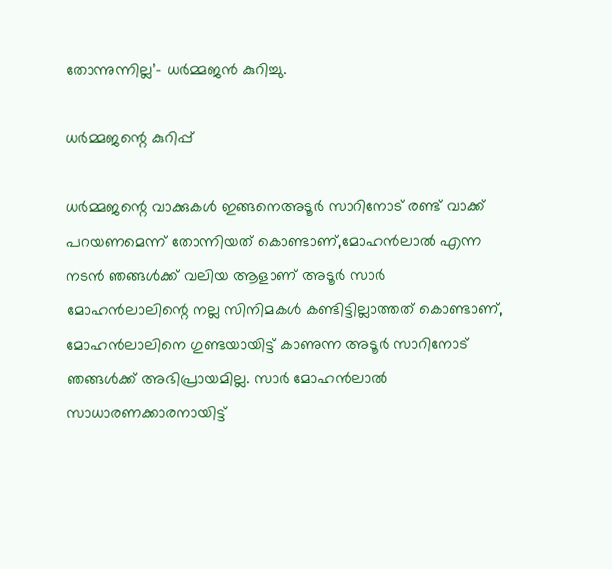തോന്നുന്നില്ല’- ധര്‍മ്മജന്‍ കുറിച്ചു.

ധര്‍മ്മജന്റെ കുറിപ്പ്

ധര്‍മ്മജന്റെ വാക്കുകള്‍ ഇങ്ങനെഅടൂര്‍ സാറിനോട് രണ്ട് വാക്ക് പറയണമെന്ന് തോന്നിയത് കൊണ്ടാണ്,മോഹന്‍ലാല്‍ എന്ന നടന്‍ ഞങ്ങള്‍ക്ക് വലിയ ആളാണ് അടൂര്‍ സാര്‍ മോഹന്‍ലാലിന്റെ നല്ല സിനിമകള്‍ കണ്ടിട്ടില്ലാത്തത് കൊണ്ടാണ്, മോഹന്‍ലാലിനെ ഗുണ്ടയായിട്ട് കാണുന്ന അടൂര്‍ സാറിനോട് ഞങ്ങള്‍ക്ക് അഭിപ്രായമില്ല. സാര്‍ മോഹന്‍ലാല്‍ സാധാരണക്കാരനായിട്ട്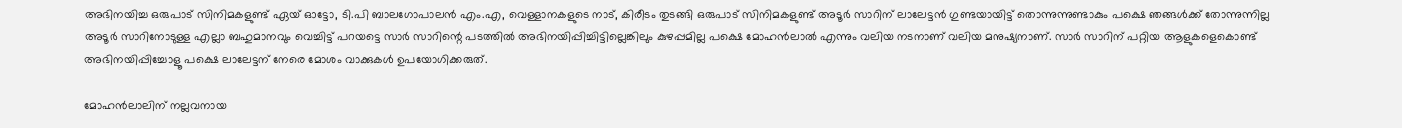അഭിനയിച്ച ഒരുപാട് സിനിമകളുണ്ട് ഏയ് ഓട്ടോ, ടി.പി ബാലഗോപാലന്‍ എം.എ, വെള്ളാനകളുടെ നാട്, കിരീടം തുടങ്ങി ഒരുപാട് സിനിമകളുണ്ട് അടൂര്‍ സാറിന് ലാലേട്ടന്‍ ഗുണ്ടയായിട്ട് തൊന്നുന്നുണ്ടാകും പക്ഷെ ഞങ്ങള്‍ക്ക് തോന്നുന്നില്ല അടൂര്‍ സാറിനോടുള്ള എല്ലാ ബഹുമാനവും വെച്ചിട്ട് പറയട്ടെ സാര്‍ സാറിന്റെ പടത്തില്‍ അഭിനയിപ്പിച്ചിട്ടില്ലെങ്കിലും കുഴപ്പമില്ല പക്ഷെ മോഹന്‍ലാല്‍ എന്നും വലിയ നടനാണ് വലിയ മനുഷ്യനാണ്. സാര്‍ സാറിന് പറ്റിയ ആളുകളെകൊണ്ട് അഭിനയിപ്പിച്ചോളൂ പക്ഷെ ലാലേട്ടന് നേരെ മോശം വാക്കുകള്‍ ഉപയോഗിക്കരുത്.

മോഹന്‍ലാലിന് നല്ലവനായ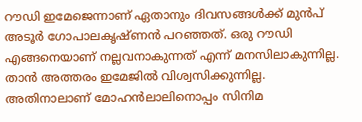റൗഡി ഇമേജെന്നാണ് ഏതാനും ദിവസങ്ങള്‍ക്ക് മുന്‍പ് അടൂര്‍ ഗോപാലകൃഷ്ണന്‍ പറഞ്ഞത്. ഒരു റൗഡി എങ്ങനെയാണ് നല്ലവനാകുന്നത് എന്ന് മനസിലാകുന്നില്ല. താന്‍ അത്തരം ഇമേജില്‍ വിശ്വസിക്കുന്നില്ല. അതിനാലാണ് മോഹന്‍ലാലിനൊപ്പം സിനിമ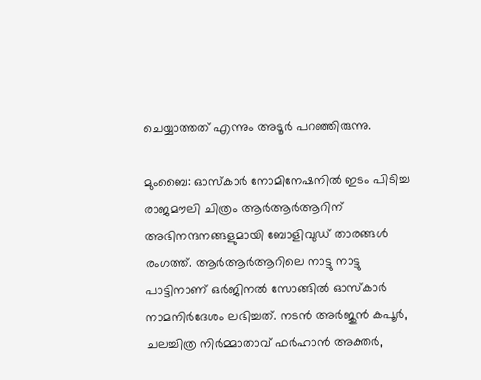ചെയ്യാത്തത് എന്നും അടൂര്‍ പറഞ്ഞിരുന്നു.

മുംബൈ: ഓസ്‌കാര്‍ നോമിനേഷനില്‍ ഇടം പിടിച്ച രാജമൗലി ചിത്രം ആര്‍ആര്‍ആറിന് അഭിനന്ദനങ്ങളുമായി ബോളിവുഡ് താരങ്ങള്‍ രംഗത്ത്. ആര്‍ആര്‍ആറിലെ നാട്ടു നാട്ടു പാട്ടിനാണ് ഒര്‍ജിനല്‍ സോങ്ങില്‍ ഓസ്‌കാര്‍ നാമനിര്‍ദേശം ലഭിച്ചത്. നടന്‍ അര്‍ജുന്‍ കപൂര്‍, ചലച്ചിത്ര നിര്‍മ്മാതാവ് ഫര്‍ഹാന്‍ അക്തര്‍,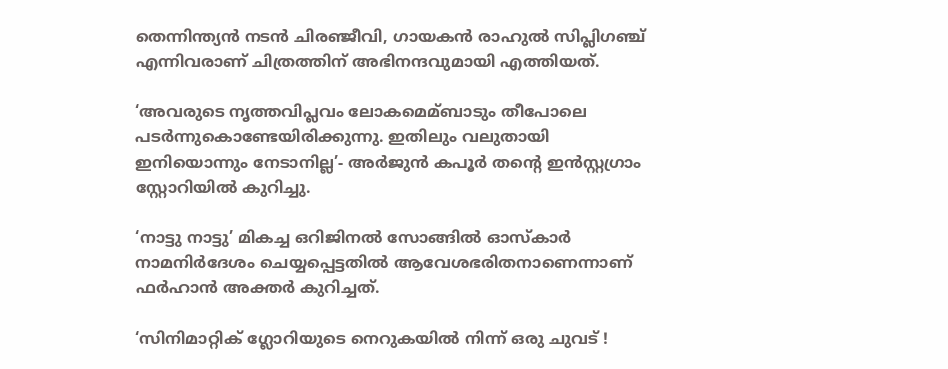തെന്നിന്ത്യന്‍ നടന്‍ ചിരഞ്ജീവി, ഗായകന്‍ രാഹുല്‍ സിപ്ലിഗഞ്ച് എന്നിവരാണ് ചിത്രത്തിന് അഭിനന്ദവുമായി എത്തിയത്.

‘അവരുടെ നൃത്തവിപ്ലവം ലോകമെമ്ബാടും തീപോലെ പടര്‍ന്നുകൊണ്ടേയിരിക്കുന്നു. ഇതിലും വലുതായി ഇനിയൊന്നും നേടാനില്ല’- അര്‍ജുന്‍ കപൂര്‍ തന്റെ ഇന്‍സ്റ്റഗ്രാം സ്റ്റോറിയില്‍ കുറിച്ചു.

‘നാട്ടു നാട്ടു’ മികച്ച ഒറിജിനല്‍ സോങ്ങില്‍ ഓസ്‌കാര്‍ നാമനിര്‍ദേശം ചെയ്യപ്പെട്ടതില്‍ ആവേശഭരിതനാണെന്നാണ് ഫര്‍ഹാന്‍ അക്തര്‍ കുറിച്ചത്.

‘സിനിമാറ്റിക് ഗ്ലോറിയുടെ നെറുകയില്‍ നിന്ന് ഒരു ചുവട് !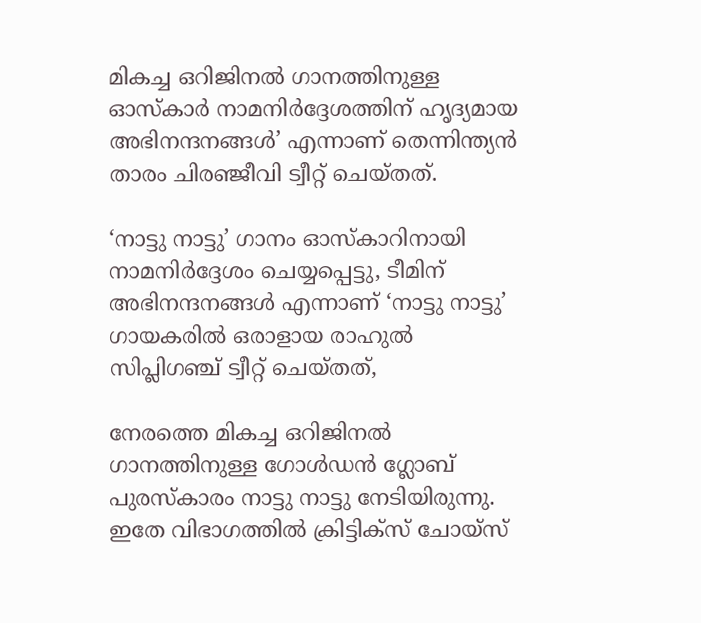മികച്ച ഒറിജിനല്‍ ഗാനത്തിനുള്ള ഓസ്‌കാര്‍ നാമനിര്‍ദ്ദേശത്തിന് ഹൃദ്യമായ അഭിനന്ദനങ്ങള്‍’ എന്നാണ് തെന്നിന്ത്യന്‍ താരം ചിരഞ്ജീവി ട്വീറ്റ് ചെയ്തത്.

‘നാട്ടു നാട്ടു’ ഗാനം ഓസ്‌കാറിനായി നാമനിര്‍ദ്ദേശം ചെയ്യപ്പെട്ടു, ടീമിന് അഭിനന്ദനങ്ങള്‍ എന്നാണ് ‘നാട്ടു നാട്ടു’ ഗായകരില്‍ ഒരാളായ രാഹുല്‍ സിപ്ലിഗഞ്ച് ട്വീറ്റ് ചെയ്തത്,

നേരത്തെ മികച്ച ഒറിജിനല്‍ ഗാനത്തിനുള്ള ഗോള്‍ഡന്‍ ഗ്ലോബ് പുരസ്‌കാരം നാട്ടു നാട്ടു നേടിയിരുന്നു. ഇതേ വിഭാഗത്തില്‍ ക്രിട്ടിക്‌സ് ചോയ്‌സ്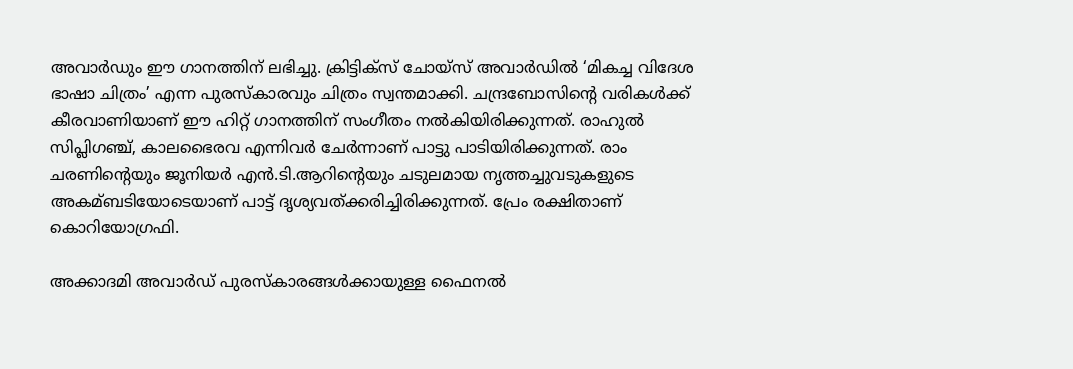അവാര്‍ഡും ഈ ഗാനത്തിന് ലഭിച്ചു. ക്രിട്ടിക്സ് ചോയ്സ് അവാര്‍ഡില്‍ ‘മികച്ച വിദേശ ഭാഷാ ചിത്രം’ എന്ന പുരസ്‌കാരവും ചിത്രം സ്വന്തമാക്കി. ചന്ദ്രബോസിന്റെ വരികള്‍ക്ക് കീരവാണിയാണ് ഈ ഹിറ്റ് ഗാനത്തിന് സംഗീതം നല്‍കിയിരിക്കുന്നത്. രാഹുല്‍ സിപ്ലിഗഞ്ച്, കാലഭൈരവ എന്നിവര്‍ ചേര്‍ന്നാണ് പാട്ടു പാടിയിരിക്കുന്നത്. രാം ചരണിന്റെയും ജൂനിയര്‍ എന്‍.ടി.ആറിന്റെയും ചടുലമായ നൃത്തച്ചുവടുകളുടെ അകമ്ബടിയോടെയാണ് പാട്ട് ദൃശ്യവത്ക്കരിച്ചിരിക്കുന്നത്. പ്രേം രക്ഷിതാണ് കൊറിയോഗ്രഫി.

അക്കാദമി അവാര്‍ഡ് പുരസ്‌കാരങ്ങള്‍ക്കായുള്ള ഫൈനല്‍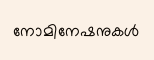നോമിനേഷനുകള്‍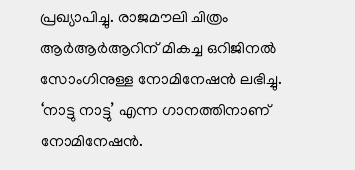പ്രഖ്യാപിച്ചു. രാജമൗലി ചിത്രം ആര്‍ആര്‍ആറിന് മികച്ച ഒറിജിനല്‍ സോംഗിനുള്ള നോമിനേഷന്‍ ലഭിച്ചു. ‘നാട്ടു നാട്ടു’ എന്ന ഗാനത്തിനാണ് നോമിനേഷന്‍.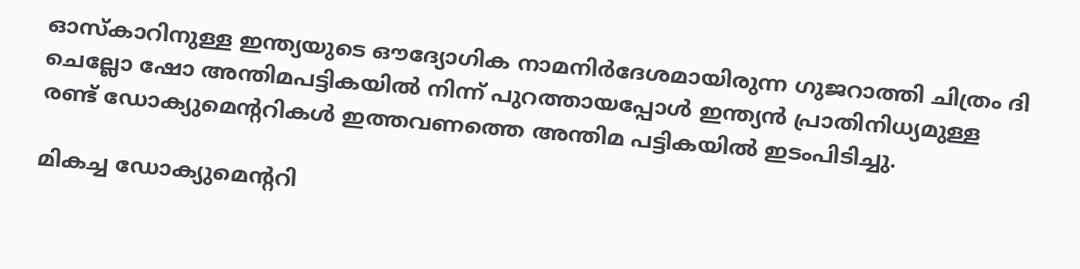ഓസ്‌കാറിനുള്ള ഇന്ത്യയുടെ ഔദ്യോഗിക നാമനിര്‍ദേശമായിരുന്ന ഗുജറാത്തി ചിത്രം ദി ചെല്ലോ ഷോ അന്തിമപട്ടികയില്‍ നിന്ന് പുറത്തായപ്പോള്‍ ഇന്ത്യന്‍ പ്രാതിനിധ്യമുള്ള രണ്ട് ഡോക്യുമെന്ററികള്‍ ഇത്തവണത്തെ അന്തിമ പട്ടികയില്‍ ഇടംപിടിച്ചു.

മികച്ച ഡോക്യുമെന്ററി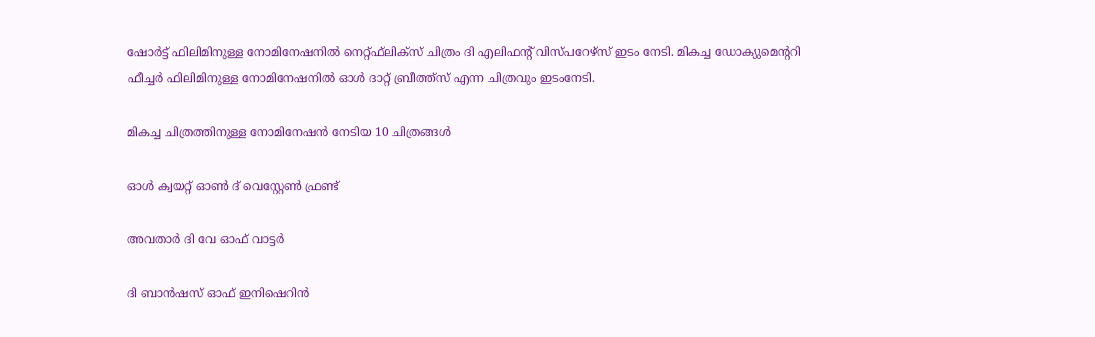ഷോര്‍ട്ട് ഫിലിമിനുള്ള നോമിനേഷനില്‍ നെറ്റ്ഫ്‌ലിക്‌സ് ചിത്രം ദി എലിഫന്റ് വിസ്പറേഴ്‌സ് ഇടം നേടി. മികച്ച ഡോക്യുമെന്ററി ഫീച്ചര്‍ ഫിലിമിനുള്ള നോമിനേഷനില്‍ ഓള്‍ ദാറ്റ് ബ്രീത്ത്‌സ് എന്ന ചിത്രവും ഇടംനേടി.

മികച്ച ചിത്രത്തിനുള്ള നോമിനേഷന്‍ നേടിയ 10 ചിത്രങ്ങള്‍

ഓള്‍ ക്വയറ്റ് ഓണ്‍ ദ് വെസ്റ്റേണ്‍ ഫ്രണ്ട്

അവതാര്‍ ദി വേ ഓഫ് വാട്ടര്‍

ദി ബാന്‍ഷസ് ഓഫ് ഇനിഷെറിന്‍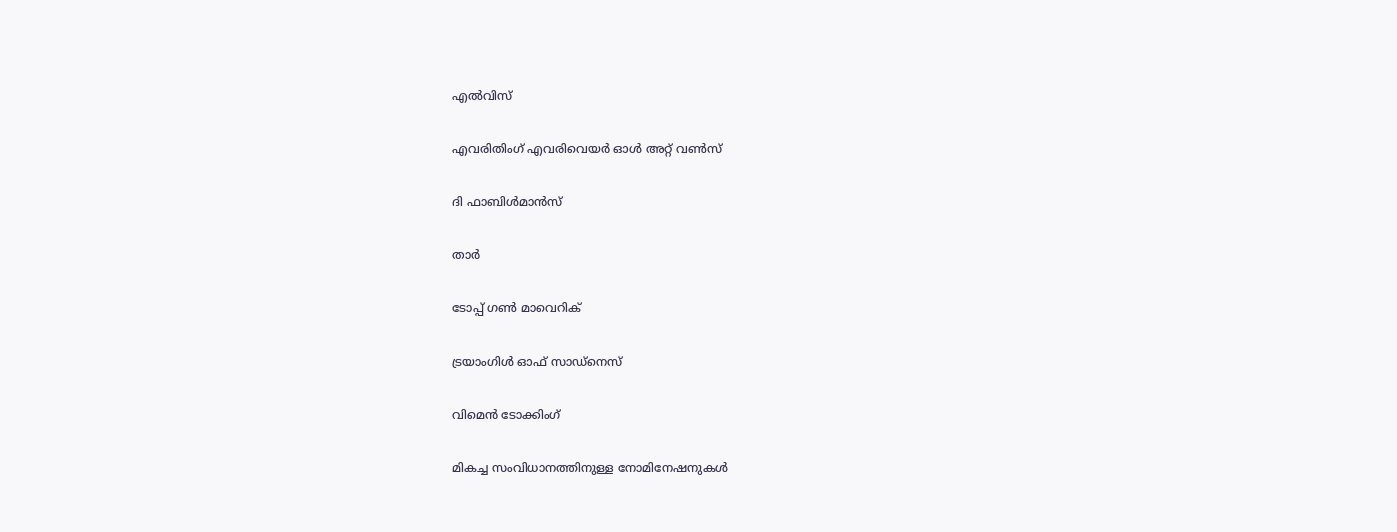എല്‍വിസ്

എവരിതിംഗ് എവരിവെയര്‍ ഓള്‍ അറ്റ് വണ്‍സ്

ദി ഫാബിള്‍മാന്‍സ്

താര്‍

ടോപ്പ് ഗണ്‍ മാവെറിക്

ട്രയാംഗിള്‍ ഓഫ് സാഡ്‌നെസ്

വിമെന്‍ ടോക്കിംഗ്

മികച്ച സംവിധാനത്തിനുള്ള നോമിനേഷനുകള്‍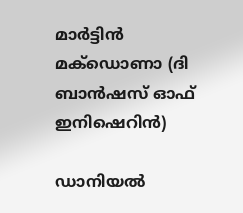മാര്‍ട്ടിന്‍ മക്‌ഡൊണാ (ദി ബാന്‍ഷസ് ഓഫ് ഇനിഷെറിന്‍)

ഡാനിയല്‍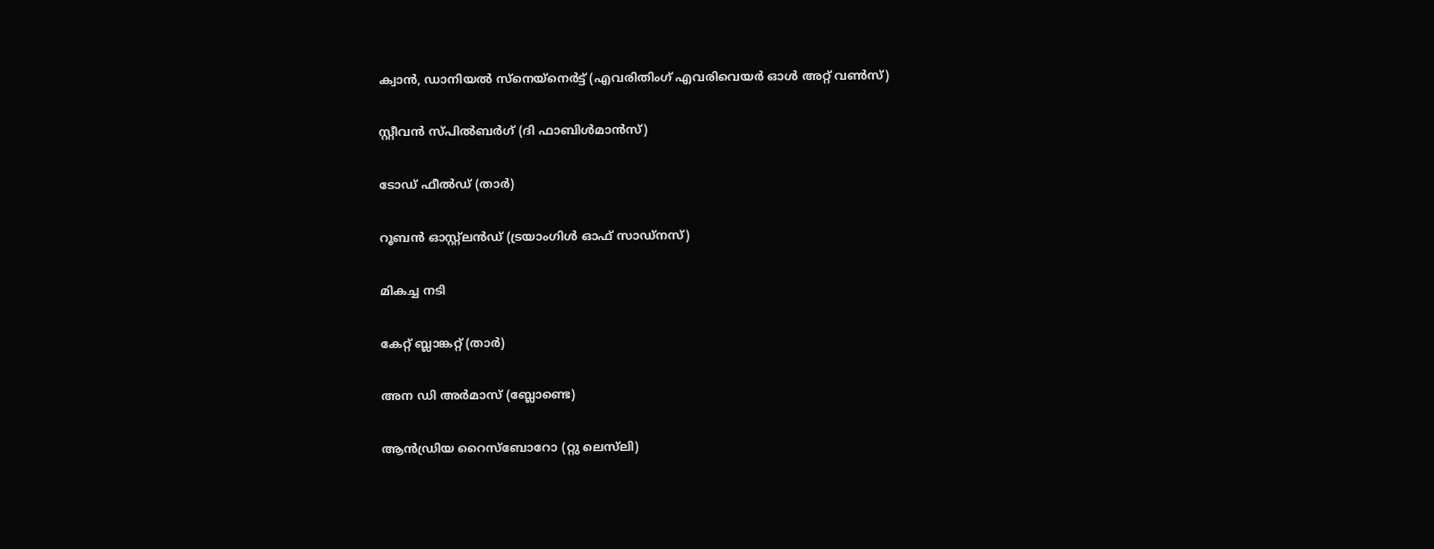ക്വാന്‍, ഡാനിയല്‍ സ്‌നെയ്‌നെര്‍ട്ട് (എവരിതിംഗ് എവരിവെയര്‍ ഓള്‍ അറ്റ് വണ്‍സ്)

സ്റ്റീവന്‍ സ്പില്‍ബര്‍ഗ് (ദി ഫാബിള്‍മാന്‍സ്)

ടോഡ് ഫീല്‍ഡ് (താര്‍)

റൂബന്‍ ഓസ്റ്റ്‌ലന്‍ഡ് (ട്രയാംഗിള്‍ ഓഫ് സാഡ്‌നസ്)

മികച്ച നടി

കേറ്റ് ബ്ലാങ്കറ്റ് (താര്‍)

അന ഡി അര്‍മാസ് (ബ്ലോണ്ടെ)

ആന്‍ഡ്രിയ റൈസ്‌ബോറോ (റ്റു ലെസ്‌ലി)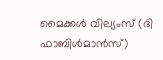മൈക്കള്‍ വില്യംസ് (ദി ഫാബിള്‍മാന്‍സ്)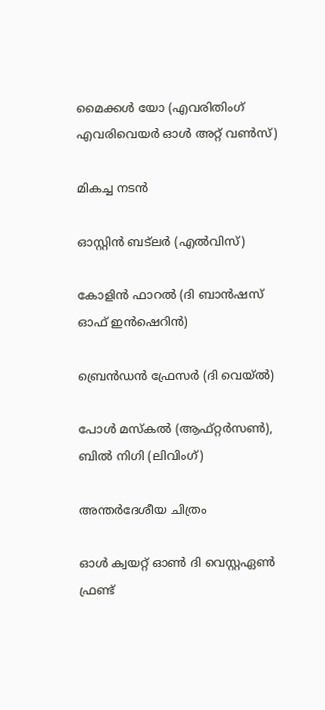മൈക്കള്‍ യോ (എവരിതിംഗ് എവരിവെയര്‍ ഓള്‍ അറ്റ് വണ്‍സ്)

മികച്ച നടന്‍

ഓസ്റ്റിന്‍ ബട്‌ലര്‍ (എല്‍വിസ്)

കോളിന്‍ ഫാറല്‍ (ദി ബാന്‍ഷസ് ഓഫ് ഇന്‍ഷെറിന്‍)

ബ്രെന്‍ഡന്‍ ഫ്രേസര്‍ (ദി വെയ്ല്‍)

പോള്‍ മസ്‌കല്‍ (ആഫ്റ്റര്‍സണ്‍), ബില്‍ നിഗി (ലിവിംഗ്)

അന്തര്‍ദേശീയ ചിത്രം

ഓള്‍ ക്വയറ്റ് ഓണ്‍ ദി വെസ്റ്റഏണ്‍ ഫ്രണ്ട്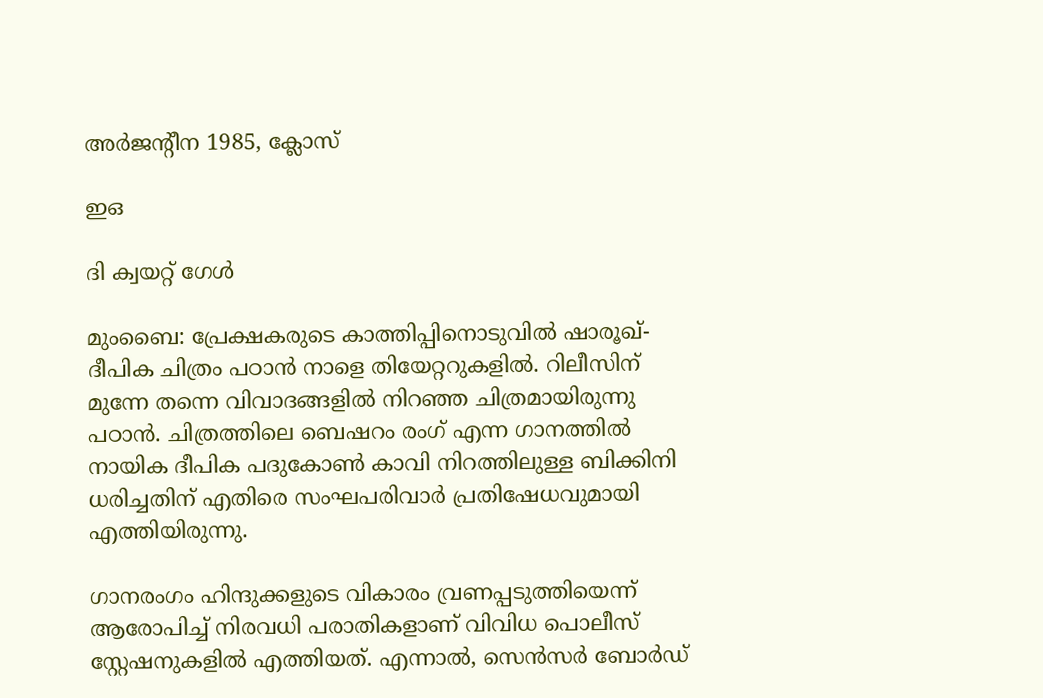അര്‍ജന്റീന 1985, ക്ലോസ്

ഇഒ

ദി ക്വയറ്റ് ഗേള്‍

മുംബൈ: പ്രേക്ഷകരുടെ കാത്തിപ്പിനൊടുവില്‍ ഷാരൂഖ്-ദീപിക ചിത്രം പഠാന്‍ നാളെ തിയേറ്ററുകളില്‍. റിലീസിന് മുന്നേ തന്നെ വിവാദങ്ങളില്‍ നിറഞ്ഞ ചിത്രമായിരുന്നു പഠാന്‍. ചിത്രത്തിലെ ബെഷറം രംഗ് എന്ന ഗാനത്തില്‍ നായിക ദീപിക പദുകോണ്‍ കാവി നിറത്തിലുള്ള ബിക്കിനി ധരിച്ചതിന് എതിരെ സംഘപരിവാര്‍ പ്രതിഷേധവുമായി എത്തിയിരുന്നു.

ഗാനരംഗം ഹിന്ദുക്കളുടെ വികാരം വ്രണപ്പടുത്തിയെന്ന് ആരോപിച്ച് നിരവധി പരാതികളാണ് വിവിധ പൊലീസ് സ്റ്റേഷനുകളില്‍ എത്തിയത്. എന്നാല്‍, സെന്‍സര്‍ ബോര്‍ഡ്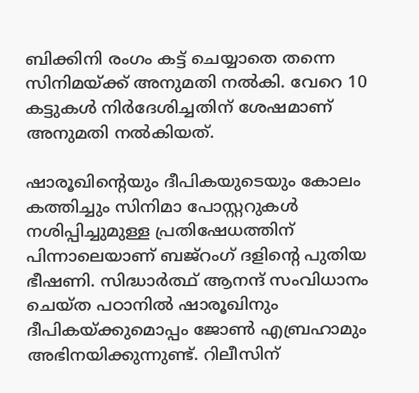ബിക്കിനി രംഗം കട്ട് ചെയ്യാതെ തന്നെ സിനിമയ്ക്ക് അനുമതി നല്‍കി. വേറെ 10 കട്ടുകള്‍ നിര്‍ദേശിച്ചതിന് ശേഷമാണ് അനുമതി നല്‍കിയത്.

ഷാരൂഖിന്റെയും ദീപികയുടെയും കോലം കത്തിച്ചും സിനിമാ പോസ്റ്ററുകള്‍ നശിപ്പിച്ചുമുള്ള പ്രതിഷേധത്തിന് പിന്നാലെയാണ് ബജ്‌റംഗ് ദളിന്റെ പുതിയ ഭീഷണി. സിദ്ധാര്‍ത്ഥ് ആനന്ദ് സംവിധാനം ചെയ്ത പഠാനില്‍ ഷാരൂഖിനും ദീപികയ്ക്കുമൊപ്പം ജോണ്‍ എബ്രഹാമും അഭിനയിക്കുന്നുണ്ട്. റിലീസിന്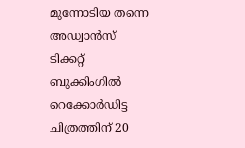മുന്നോടിയ തന്നെ അഡ്വാന്‍സ് ടിക്കറ്റ് ബുക്കിംഗില്‍ റെക്കോര്‍ഡിട്ട ചിത്രത്തിന് 20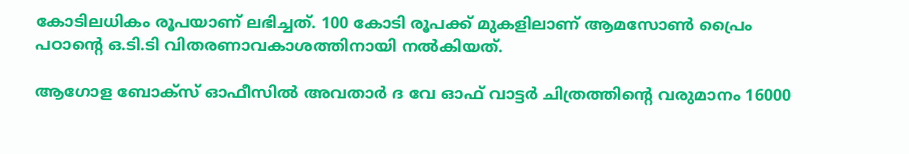കോടിലധികം രൂപയാണ് ലഭിച്ചത്. 100 കോടി രൂപക്ക് മുകളിലാണ് ആമസോണ്‍ പ്രൈം പഠാന്റെ ഒ.ടി.ടി വിതരണാവകാശത്തിനായി നല്‍കിയത്.

ആഗോള ബോക്‌സ് ഓഫീസില്‍ അവതാര്‍ ദ വേ ഓഫ് വാട്ടര്‍ ചിത്രത്തിന്റെ വരുമാനം 16000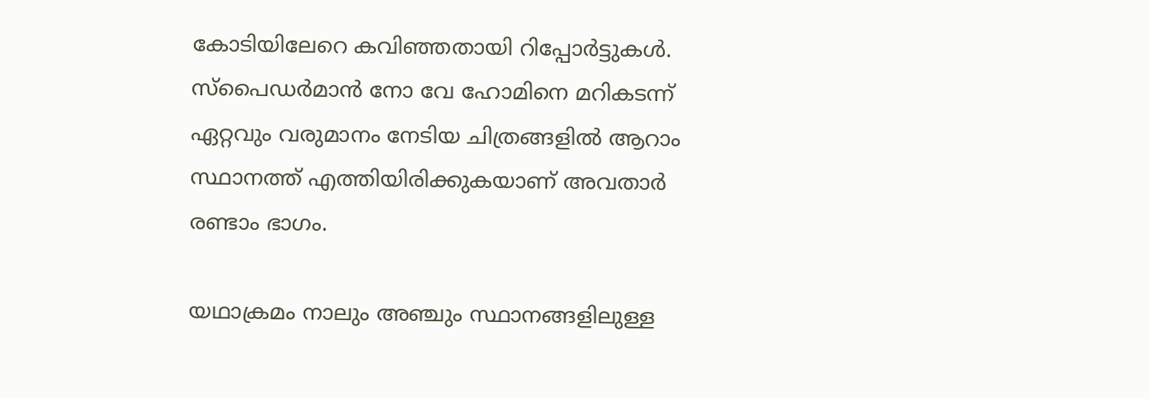കോടിയിലേറെ കവിഞ്ഞതായി റിപ്പോര്‍ട്ടുകള്‍. സ്പൈഡര്‍മാന്‍ നോ വേ ഹോമിനെ മറികടന്ന് ഏറ്റവും വരുമാനം നേടിയ ചിത്രങ്ങളില്‍ ആറാം സ്ഥാനത്ത് എത്തിയിരിക്കുകയാണ് അവതാര്‍ രണ്ടാം ഭാഗം.

യഥാക്രമം നാലും അഞ്ചും സ്ഥാനങ്ങളിലുള്ള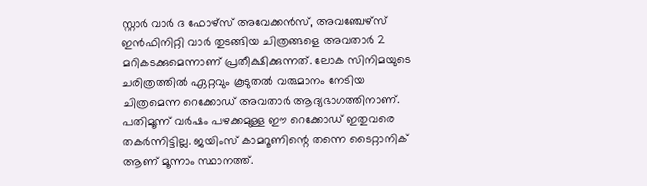സ്റ്റാര്‍ വാര്‍ ദ ഫോഴ്സ് അവേക്കന്‍സ്, അവഞ്ചേഴ്സ് ഇന്‍ഫിനിറ്റി വാര്‍ തുടങ്ങിയ ചിത്രങ്ങളെ അവതാര്‍ 2 മറികടക്കുമെന്നാണ് പ്രതീക്ഷിക്കുന്നത്. ലോക സിനിമയുടെ ചരിത്രത്തില്‍ ഏറ്റവും കൂടുതല്‍ വരുമാനം നേടിയ ചിത്രമെന്ന റെക്കോഡ് അവതാര്‍ ആദ്യഭാഗത്തിനാണ്. പതിമൂന്ന് വര്‍ഷം പഴക്കമുള്ള ഈ റെക്കോഡ് ഇതുവരെ തകര്‍ന്നിട്ടില്ല. ജയിംസ് കാമറൂണിന്റെ തന്നെ ടൈറ്റാനിക് ആണ് മൂന്നാം സ്ഥാനത്ത്.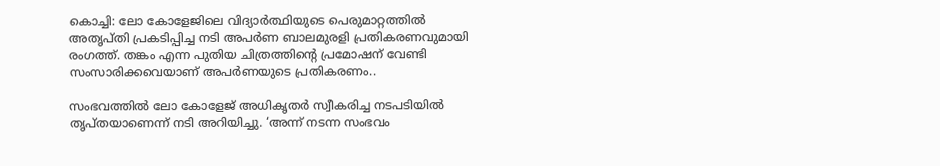കൊച്ചി: ലോ കോളേജിലെ വിദ്യാര്‍ത്ഥിയുടെ പെരുമാറ്റത്തില്‍ അതൃപ്തി പ്രകടിപ്പിച്ച നടി അപര്‍ണ ബാലമുരളി പ്രതികരണവുമായി രംഗത്ത്. തങ്കം എന്ന പുതിയ ചിത്രത്തിന്റെ പ്രമോഷന് വേണ്ടി സംസാരിക്കവെയാണ് അപര്‍ണയുടെ പ്രതികരണം..

സംഭവത്തില്‍ ലോ കോളേജ് അധികൃതര്‍ സ്വീകരിച്ച നടപടിയില്‍ തൃപ്തയാണെന്ന് നടി അറിയിച്ചു. ‘അന്ന് നടന്ന സംഭവം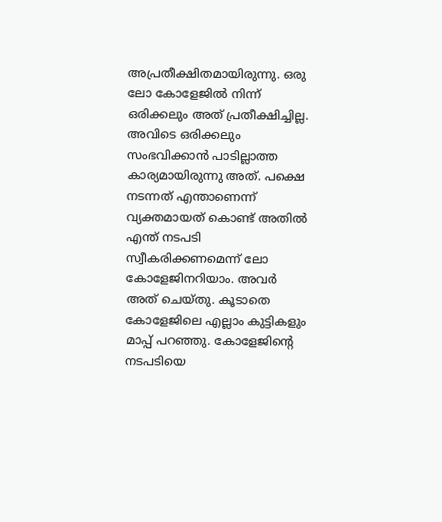അപ്രതീക്ഷിതമായിരുന്നു. ഒരു ലോ കോളേജില്‍ നിന്ന് ഒരിക്കലും അത് പ്രതീക്ഷിച്ചില്ല. അവിടെ ഒരിക്കലും സംഭവിക്കാന്‍ പാടില്ലാത്ത കാര്യമായിരുന്നു അത്. പക്ഷെ നടന്നത് എന്താണെന്ന് വ്യക്തമായത് കൊണ്ട് അതില്‍ എന്ത് നടപടി സ്വീകരിക്കണമെന്ന് ലോ കോളേജിനറിയാം. അവര്‍ അത് ചെയ്തു. കൂടാതെ കോളേജിലെ എല്ലാം കുട്ടികളും മാപ്പ് പറഞ്ഞു. കോളേജിന്റെ നടപടിയെ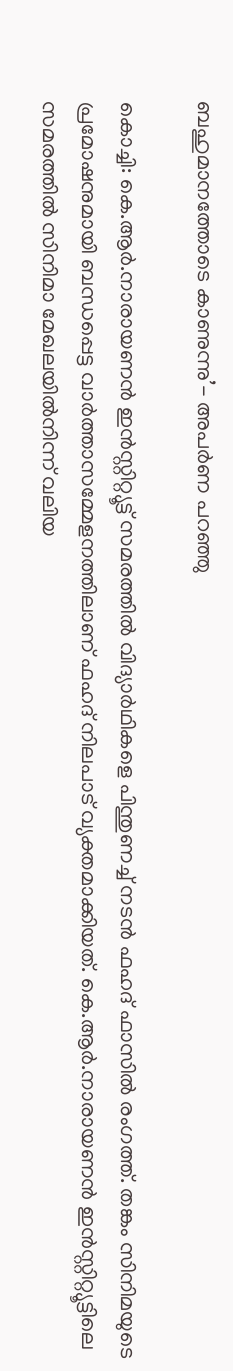ബഹുമാനത്തോടെ കാണുന്നു’- അപര്‍ണ പറഞ്ഞു

കൊച്ചി: കെ.ആര്‍.നാരായണന്‍ ഇന്‍സ്റ്റിറ്റ്യൂട്ട് സമരത്തില്‍ വിദ്യാര്‍ഥികളെ പിന്തുണച്ച് നടന്‍ ഫഹദ് ഫാസില്‍ രംഗത്ത്. തങ്കം സിനിമയുടെ പ്രമോഷനുമായി ബന്ധപ്പെട്ട വാര്‍ത്താസമ്മേളനത്തിലാണ് ഫഹദ് നിലപാട് വ്യക്തമാക്കിയത്. കെ.ആര്‍.നാരായണന്‍ ഇന്‍സ്റ്റിറ്റ്യൂട്ടിലെ സമരത്തില്‍ സിനിമാ മേഖലയില്‍നിന്ന് വലിയ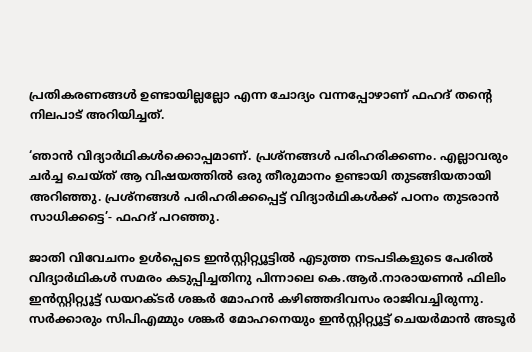പ്രതികരണങ്ങള്‍ ഉണ്ടായില്ലല്ലോ എന്ന ചോദ്യം വന്നപ്പോഴാണ് ഫഹദ് തന്റെ നിലപാട് അറിയിച്ചത്.

‘ഞാന്‍ വിദ്യാര്‍ഥികള്‍ക്കൊപ്പമാണ്. പ്രശ്‌നങ്ങള്‍ പരിഹരിക്കണം. എല്ലാവരും ചര്‍ച്ച ചെയ്ത് ആ വിഷയത്തില്‍ ഒരു തീരുമാനം ഉണ്ടായി തുടങ്ങിയതായി അറിഞ്ഞു. പ്രശ്‌നങ്ങള്‍ പരിഹരിക്കപ്പെട്ട് വിദ്യാര്‍ഥികള്‍ക്ക് പഠനം തുടരാന്‍ സാധിക്കട്ടെ’- ഫഹദ് പറഞ്ഞു.

ജാതി വിവേചനം ഉള്‍പ്പെടെ ഇന്‍സ്റ്റിറ്റ്യൂട്ടില്‍ എടുത്ത നടപടികളുടെ പേരില്‍ വിദ്യാര്‍ഥികള്‍ സമരം കടുപ്പിച്ചതിനു പിന്നാലെ കെ.ആര്‍.നാരായണന്‍ ഫിലിം ഇന്‍സ്റ്റിറ്റ്യൂട്ട് ഡയറക്ടര്‍ ശങ്കര്‍ മോഹന്‍ കഴിഞ്ഞദിവസം രാജിവച്ചിരുന്നു. സര്‍ക്കാരും സിപിഎമ്മും ശങ്കര്‍ മോഹനെയും ഇന്‍സ്റ്റിറ്റ്യൂട്ട് ചെയര്‍മാന്‍ അടൂര്‍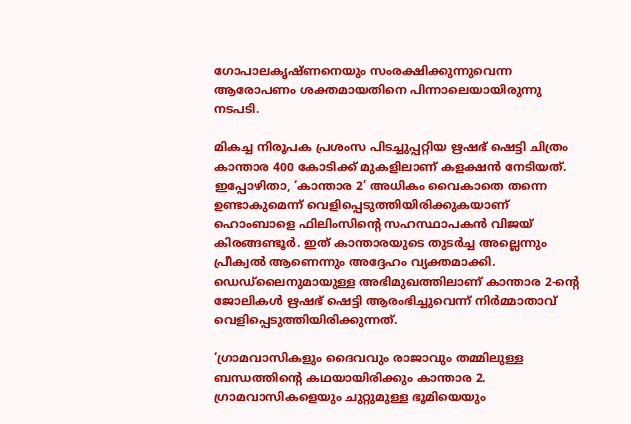ഗോപാലകൃഷ്ണനെയും സംരക്ഷിക്കുന്നുവെന്ന ആരോപണം ശക്തമായതിനെ പിന്നാലെയായിരുന്നു നടപടി.

മികച്ച നിരൂപക പ്രശംസ പിടച്ചുപ്പറ്റിയ ഋഷഭ് ഷെട്ടി ചിത്രം കാന്താര 400 കോടിക്ക് മുകളിലാണ് കളക്ഷന്‍ നേടിയത്. ഇപ്പോഴിതാ, ‘കാന്താര 2’ അധികം വൈകാതെ തന്നെ ഉണ്ടാകുമെന്ന് വെളിപ്പെടുത്തിയിരിക്കുകയാണ് ഹൊംബാളെ ഫിലിംസിന്റെ സഹസ്ഥാപകന്‍ വിജയ് കിരങ്ങണ്ടൂര്‍. ഇത് കാന്താരയുടെ തുടര്‍ച്ച അല്ലെന്നും പ്രീക്വല്‍ ആണെന്നും അദ്ദേഹം വ്യക്തമാക്കി. ഡെഡ്ലൈനുമായുള്ള അഭിമുഖത്തിലാണ് കാന്താര 2-ന്റെ ജോലികള്‍ ഋഷഭ് ഷെട്ടി ആരംഭിച്ചുവെന്ന് നിര്‍മ്മാതാവ് വെളിപ്പെടുത്തിയിരിക്കുന്നത്.

‘ഗ്രാമവാസികളും ദൈവവും രാജാവും തമ്മിലുള്ള ബന്ധത്തിന്റെ കഥയായിരിക്കും കാന്താര 2. ഗ്രാമവാസികളെയും ചുറ്റുമുള്ള ഭൂമിയെയും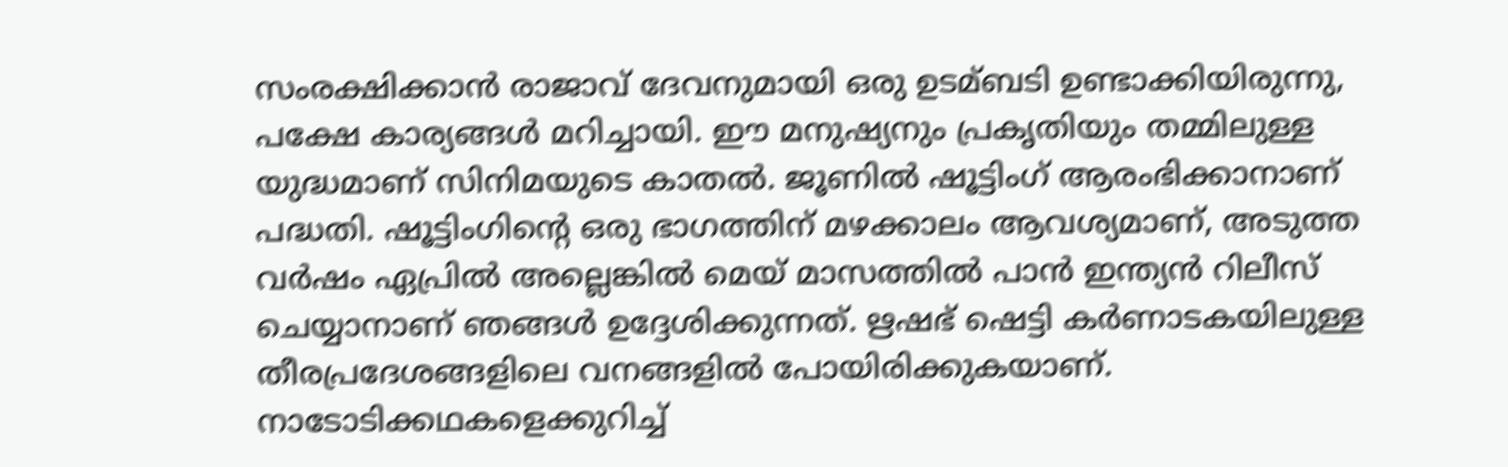സംരക്ഷിക്കാന്‍ രാജാവ് ദേവനുമായി ഒരു ഉടമ്ബടി ഉണ്ടാക്കിയിരുന്നു, പക്ഷേ കാര്യങ്ങള്‍ മറിച്ചായി. ഈ മനുഷ്യനും പ്രകൃതിയും തമ്മിലുള്ള യുദ്ധമാണ് സിനിമയുടെ കാതല്‍. ജൂണില്‍ ഷൂട്ടിംഗ് ആരംഭിക്കാനാണ് പദ്ധതി. ഷൂട്ടിംഗിന്റെ ഒരു ഭാഗത്തിന് മഴക്കാലം ആവശ്യമാണ്, അടുത്ത വര്‍ഷം ഏപ്രില്‍ അല്ലെങ്കില്‍ മെയ് മാസത്തില്‍ പാന്‍ ഇന്ത്യന്‍ റിലീസ് ചെയ്യാനാണ് ഞങ്ങള്‍ ഉദ്ദേശിക്കുന്നത്. ഋഷഭ് ഷെട്ടി കര്‍ണാടകയിലുള്ള തീരപ്രദേശങ്ങളിലെ വനങ്ങളില്‍ പോയിരിക്കുകയാണ്. നാടോടിക്കഥകളെക്കുറിച്ച്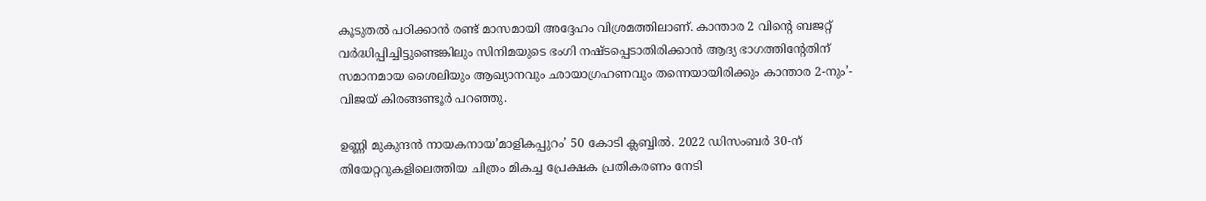കൂടുതല്‍ പഠിക്കാന്‍ രണ്ട് മാസമായി അദ്ദേഹം വിശ്രമത്തിലാണ്. കാന്താര 2 വിന്റെ ബജറ്റ് വര്‍ദ്ധിപ്പിച്ചിട്ടുണ്ടെങ്കിലും സിനിമയുടെ ഭംഗി നഷ്ടപ്പെടാതിരിക്കാന്‍ ആദ്യ ഭാഗത്തിന്റേതിന് സമാനമായ ശൈലിയും ആഖ്യാനവും ഛായാഗ്രഹണവും തന്നെയായിരിക്കും കാന്താര 2-നും’- വിജയ് കിരങ്ങണ്ടൂര്‍ പറഞ്ഞു.

ഉണ്ണി മുകുന്ദന്‍ നായകനായ’മാളികപ്പുറം’ 50 കോടി ക്ലബ്ബില്‍. 2022 ഡിസംബര്‍ 30-ന് തിയേറ്ററുകളിലെത്തിയ ചിത്രം മികച്ച പ്രേക്ഷക പ്രതികരണം നേടി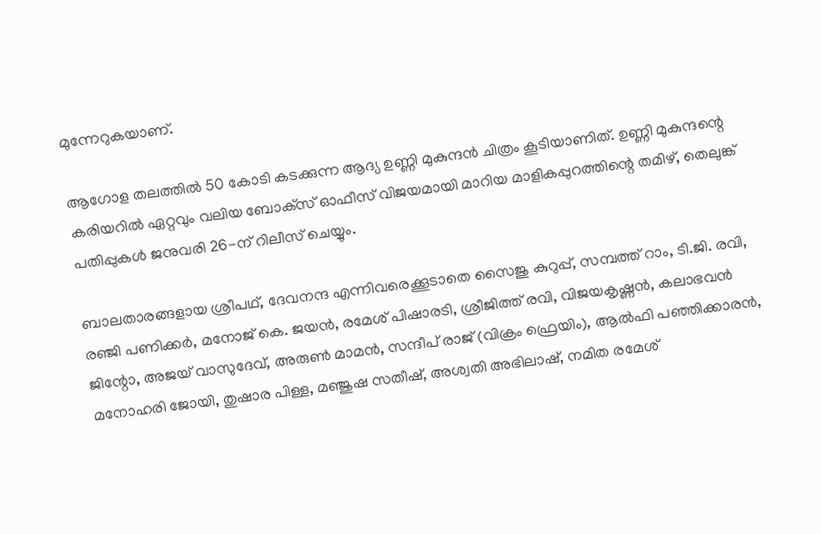മുന്നേറുകയാണ്.

ആഗോള തലത്തില്‍ 50 കോടി കടക്കുന്ന ആദ്യ ഉണ്ണി മുകുന്ദന്‍ ചിത്രം കൂടിയാണിത്. ഉണ്ണി മുകുന്ദന്റെ കരിയറില്‍ ഏറ്റവും വലിയ ബോക്‌സ് ഓഫീസ് വിജയമായി മാറിയ മാളികപ്പുറത്തിന്റെ തമിഴ്, തെലുങ്ക് പതിപ്പുകള്‍ ജനുവരി 26-ന് റിലീസ് ചെയ്യും.

ബാലതാരങ്ങളായ ശ്രീപഥ്, ദേവനന്ദ എന്നിവരെക്കൂടാതെ സൈജു കുറുപ്പ്, സമ്പത്ത് റാം, ടി.ജി. രവി, രഞ്ജി പണിക്കര്‍, മനോജ് കെ. ജയന്‍, രമേശ് പിഷാരടി, ശ്രീജിത്ത് രവി, വിജയകൃഷ്ണന്‍, കലാഭവന്‍ ജിന്റോ, അജയ് വാസുദേവ്, അരുണ്‍ മാമന്‍, സന്ദീപ് രാജ് (വിക്രം ഫ്രെയിം), ആല്‍ഫി പഞ്ഞിക്കാരന്‍, മനോഹരി ജോയി, തുഷാര പിള്ള, മഞ്ജുഷ സതീഷ്, അശ്വതി അഭിലാഷ്, നമിത രമേശ്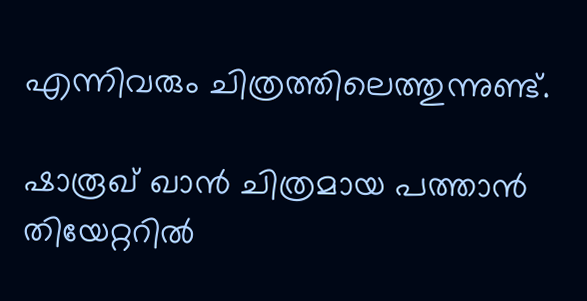എന്നിവരും ചിത്രത്തിലെത്തുന്നുണ്ട്.

ഷാരൂഖ് ഖാന്‍ ചിത്രമായ പത്താന്‍ തിയേറ്ററില്‍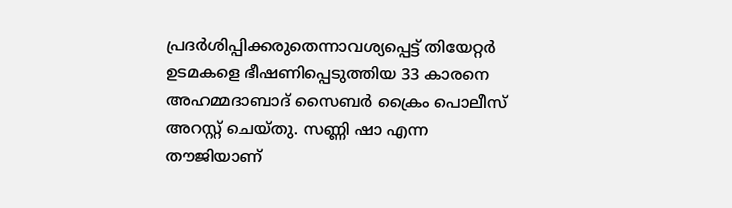പ്രദര്‍ശിപ്പിക്കരുതെന്നാവശ്യപ്പെട്ട് തിയേറ്റര്‍ ഉടമകളെ ഭീഷണിപ്പെടുത്തിയ 33 കാരനെ അഹമ്മദാബാദ് സൈബര്‍ ക്രൈം പൊലീസ് അറസ്റ്റ് ചെയ്തു. സണ്ണി ഷാ എന്ന തൗജിയാണ്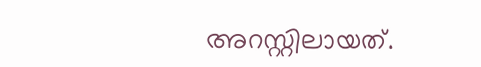അറസ്റ്റിലായത്.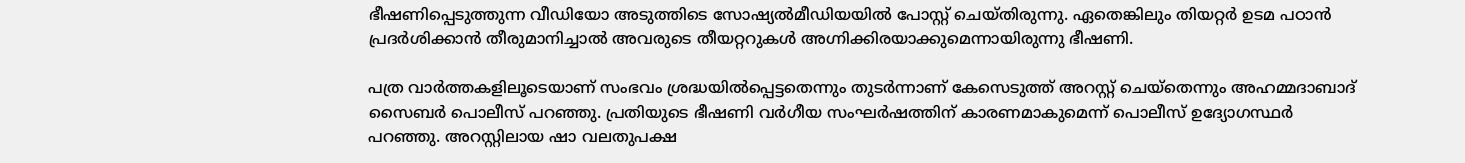ഭീഷണിപ്പെടുത്തുന്ന വീഡിയോ അടുത്തിടെ സോഷ്യല്‍മീഡിയയില്‍ പോസ്റ്റ് ചെയ്തിരുന്നു. ഏതെങ്കിലും തിയറ്റര്‍ ഉടമ പഠാന്‍ പ്രദര്‍ശിക്കാന്‍ തീരുമാനിച്ചാല്‍ അവരുടെ തീയറ്ററുകള്‍ അഗ്നിക്കിരയാക്കുമെന്നായിരുന്നു ഭീഷണി.

പത്ര വാര്‍ത്തകളിലൂടെയാണ് സംഭവം ശ്രദ്ധയില്‍പ്പെട്ടതെന്നും തുടര്‍ന്നാണ് കേസെടുത്ത് അറസ്റ്റ് ചെയ്തെന്നും അഹമ്മദാബാദ് സൈബര്‍ പൊലീസ് പറഞ്ഞു. പ്രതിയുടെ ഭീഷണി വര്‍ഗീയ സംഘര്‍ഷത്തിന് കാരണമാകുമെന്ന് പൊലീസ് ഉദ്യോഗസ്ഥര്‍ പറഞ്ഞു. അറസ്റ്റിലായ ഷാ വലതുപക്ഷ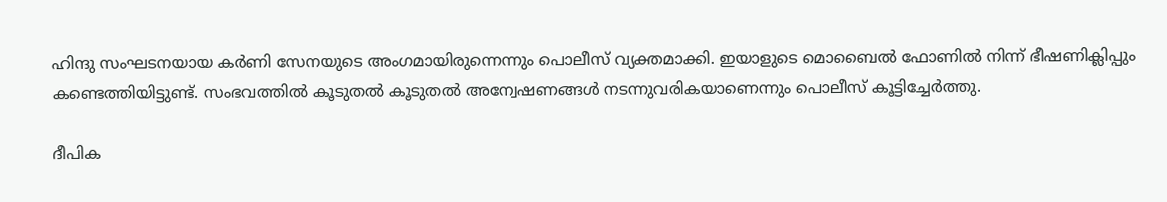ഹിന്ദു സംഘടനയായ കര്‍ണി സേനയുടെ അംഗമായിരുന്നെന്നും പൊലീസ് വ്യക്തമാക്കി. ഇയാളുടെ മൊബൈല്‍ ഫോണില്‍ നിന്ന് ഭീഷണിക്ലിപ്പും കണ്ടെത്തിയിട്ടുണ്ട്. സംഭവത്തില്‍ കൂടുതല്‍ കൂടുതല്‍ അന്വേഷണങ്ങള്‍ നടന്നുവരികയാണെന്നും പൊലീസ് കൂട്ടിച്ചേര്‍ത്തു.

ദീപിക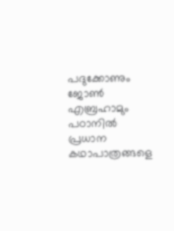പദുക്കോണും ജോണ്‍ എബ്രഹാമും പഠാനില്‍ പ്രധാന കഥാപാത്രങ്ങളെ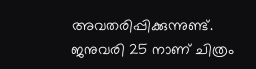അവതരിപ്പിക്കുന്നുണ്ട്. ജനുവരി 25 നാണ് ചിത്രം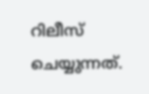റിലീസ് ചെയ്യുന്നത്.